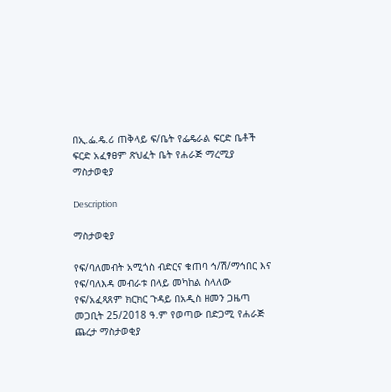በኢ.ፌ.ዴ.ሪ ጠቅላይ ፍ/ቤት የፌዴራል ፍርድ ቤቶች ፍርድ አፈፃፀም ጽህፈት ቤት የሐራጅ ማረሚያ ማስታወቂያ

Description

ማስታወቂያ

የፍ/ባለመብት አሚጎስ ብድርና ቁጠባ ኅ/ሽ/ማኅበር እና የፍ/ባለእዳ መብራቱ በላይ መካከል ስላለው የፍ/አፈጻጸም ክርክር ጉዳይ በአዲስ ዘመን ጋዜጣ መጋቢት 25/2018 ዓ.ም የወጣው በድጋሚ የሐራጅ ጨረታ ማስታወቂያ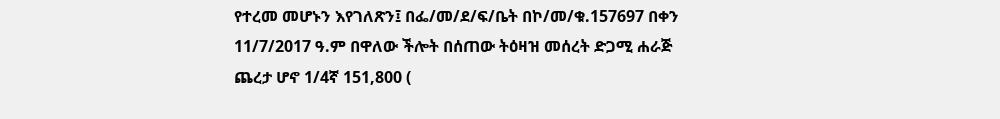የተረመ መሆኑን እየገለጽን፤ በፌ/መ/ደ/ፍ/ቤት በኮ/መ/ቁ.157697 በቀን 11/7/2017 ዓ.ም በዋለው ችሎት በሰጠው ትዕዛዝ መሰረት ድጋሚ ሐራጅ ጨረታ ሆኖ 1/4ኛ 151,800 (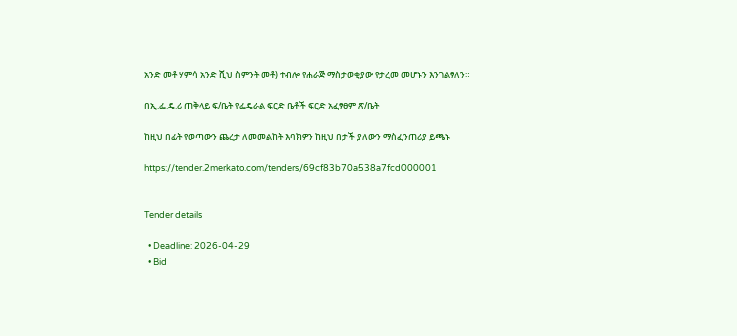አንድ መቶ ሃምሳ አንድ ሺህ ስምንት መቶ) ተብሎ የሐራጅ ማስታወቂያው የታረመ መሆኑን እንገልፃለን።

በኢ.ፌ.ዴ.ሪ ጠቅላይ ፍ/ቤት የፌዴራል ፍርድ ቤቶች ፍርድ አፈፃፀም ጽ/ቤት

ከዚህ በፊት የወጣውን ጨረታ ለመመልከት እባክዎን ከዚህ በታች ያለውን ማስፈንጠሪያ ይጫኑ

https://tender.2merkato.com/tenders/69cf83b70a538a7fcd000001


Tender details

  • Deadline: 2026-04-29
  • Bid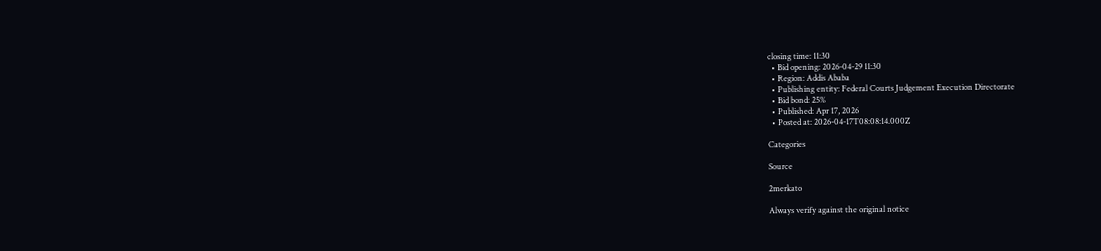closing time: 11:30
  • Bid opening: 2026-04-29 11:30
  • Region: Addis Ababa
  • Publishing entity: Federal Courts Judgement Execution Directorate
  • Bid bond: 25%
  • Published: Apr 17, 2026
  • Posted at: 2026-04-17T08:08:14.000Z

Categories

Source

2merkato

Always verify against the original notice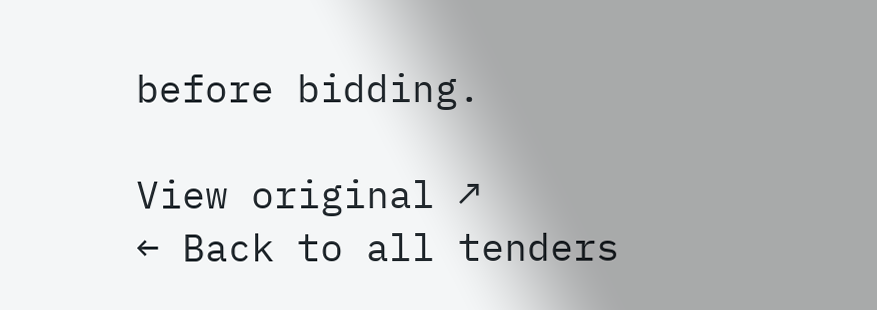before bidding.

View original ↗
← Back to all tenders